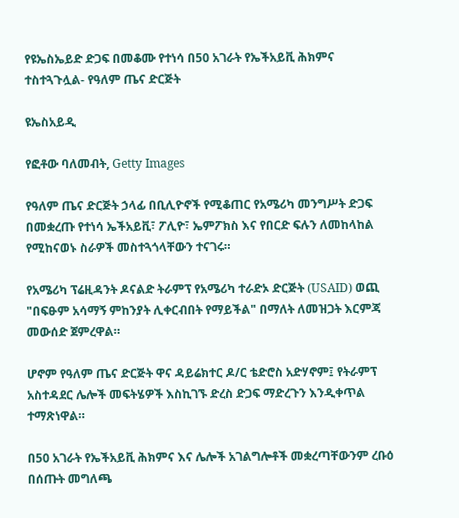የዩኤስኤይድ ድጋፍ በመቆሙ የተነሳ በ50 አገራት የኤችአይቪ ሕክምና ተስተጓጉሏል- የዓለም ጤና ድርጅት

ዩኤስአይዲ

የፎቶው ባለመብት, Getty Images

የዓለም ጤና ድርጅት ኃላፊ በቢሊዮኖች የሚቆጠር የአሜሪካ መንግሥት ድጋፍ በመቋረጡ የተነሳ ኤችአይቪ፣ ፖሊዮ፣ ኤምፖክስ እና የበርድ ፍሉን ለመከላከል የሚከናወኑ ስራዎች መስተጓጎላቸውን ተናገሩ።

የአሜሪካ ፕሬዚዳንት ዶናልድ ትራምፕ የአሜሪካ ተራድኦ ድርጅት (USAID) ወጪ "በፍፁም አሳማኝ ምከንያት ሊቀርብበት የማይችል" በማለት ለመዝጋት እርምጃ መውሰድ ጀምረዋል።

ሆኖም የዓለም ጤና ድርጅት ዋና ዳይሬክተር ዶ/ር ቴድሮስ አድሃኖም፤ የትራምፕ አስተዳደር ሌሎች መፍትሄዎች እስኪገኙ ድረስ ድጋፍ ማድረጉን እንዲቀጥል ተማጽነዋል።

በ50 አገራት የኤችአይቪ ሕክምና እና ሌሎች አገልግሎቶች መቋረጣቸውንም ረቡዕ በሰጡት መግለጫ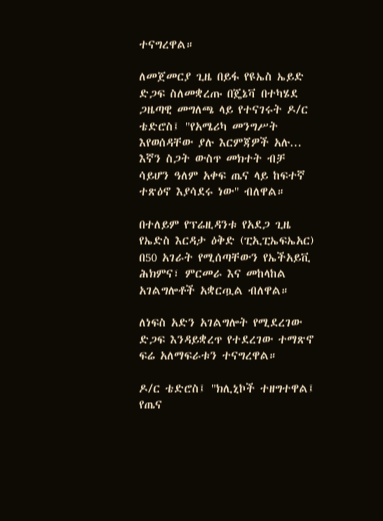ተናግረዋል።

ለመጀመርያ ጊዜ በይፋ የዩኤስ ኤይድ ድጋፍ ስለመቋረጡ በጄኔቫ በተካሄደ ጋዜጣዊ መግለጫ ላይ የተናገሩት ዶ/ር ቴድሮስ፤ "የአሜሪካ መንግሥት እየወሰዳቸው ያሉ እርምጃዎች አሉ... እኛን ስጋት ውስጥ መክተት ብቻ ሳይሆን ዓለም አቀፍ ጤና ላይ ከፍተኛ ተጽዕኖ እያሳደሩ ነው" ብለዋል።

በተለይም የፕሬዚዳንቱ የአደጋ ጊዜ የኤድስ እርዳታ ዕቅድ (ፒኢፒኤፍኤአር) በ50 አገራት የሚሰጣቸውን የኤችአይቪ ሕክምና፣ ምርመራ እና መከላከል አገልግሎቶች አቋርጧል ብለዋል።

ለነፍስ አድን አገልግሎት የሚደረገው ድጋፍ እንዳይቋረጥ የተደረገው ተማጽኖ ፍሬ አለማፍራቱን ተናግረዋል።

ዶ/ር ቴድሮስ፤ "ክሊኒኮች ተዘግተዋል፤ የጤና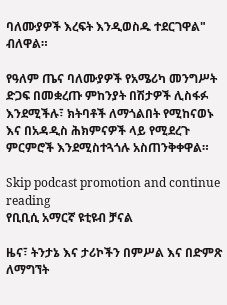ባለሙያዎች እረፍት እንዲወስዱ ተደርገዋል" ብለዋል።

የዓለም ጤና ባለሙያዎች የአሜሪካ መንግሥት ድጋፍ በመቋረጡ ምከንያት በሽታዎች ሊስፋፉ እንደሚችሉ፣ ክትባቶች ለማጎልበት የሚከናወኑ እና በአዳዲስ ሕክምናዎች ላይ የሚደረጉ ምርምሮች እንደሚስተጓጎሉ አስጠንቅቀዋል።

Skip podcast promotion and continue reading
የቢቢሲ አማርኛ ዩቲዩብ ቻናል

ዜና፣ ትንታኔ እና ታሪኮችን በምሥል እና በድምጽ ለማግኘት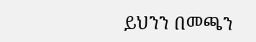ይህንን በመጫን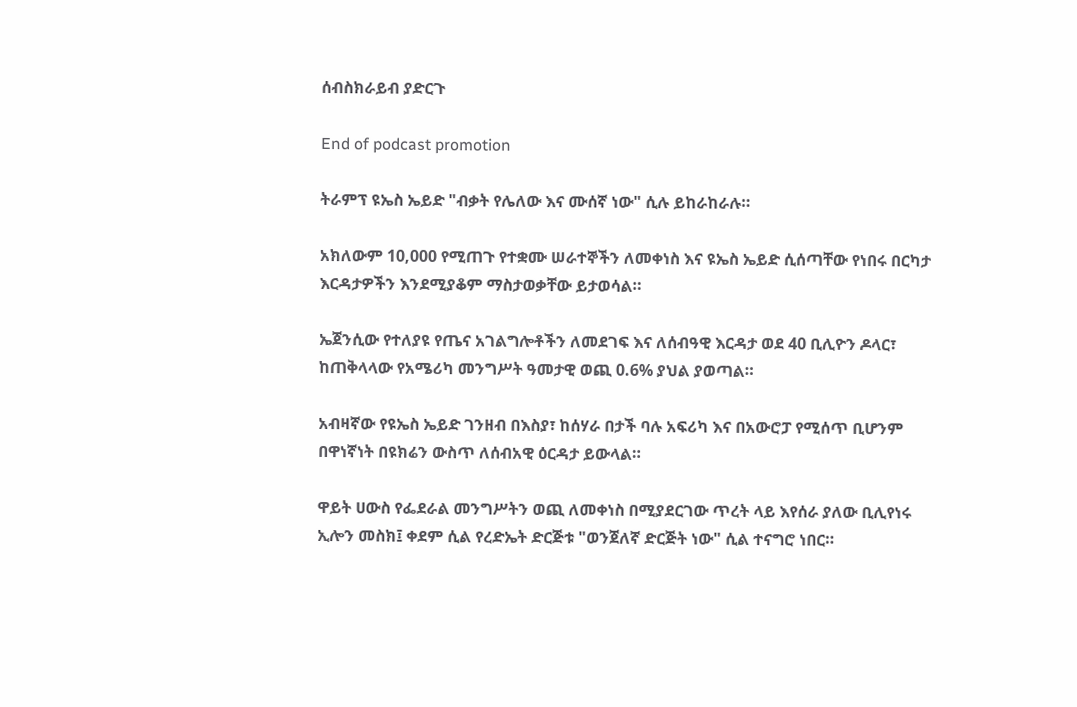ሰብስክራይብ ያድርጉ

End of podcast promotion

ትራምፕ ዩኤስ ኤይድ "ብቃት የሌለው እና ሙሰኛ ነው" ሲሉ ይከራከራሉ።

አክለውም 10,000 የሚጠጉ የተቋሙ ሠራተኞችን ለመቀነስ እና ዩኤስ ኤይድ ሲሰጣቸው የነበሩ በርካታ እርዳታዎችን እንደሚያቆም ማስታወቃቸው ይታወሳል።

ኤጀንሲው የተለያዩ የጤና አገልግሎቶችን ለመደገፍ እና ለሰብዓዊ እርዳታ ወደ 40 ቢሊዮን ዶላር፣ ከጠቅላላው የአሜሪካ መንግሥት ዓመታዊ ወጪ 0.6% ያህል ያወጣል።

አብዛኛው የዩኤስ ኤይድ ገንዘብ በእስያ፣ ከሰሃራ በታች ባሉ አፍሪካ እና በአውሮፓ የሚሰጥ ቢሆንም በዋነኛነት በዩክሬን ውስጥ ለሰብአዊ ዕርዳታ ይውላል።

ዋይት ሀውስ የፌደራል መንግሥትን ወጪ ለመቀነስ በሚያደርገው ጥረት ላይ እየሰራ ያለው ቢሊየነሩ ኢሎን መስክ፤ ቀደም ሲል የረድኤት ድርጅቱ "ወንጀለኛ ድርጅት ነው" ሲል ተናግሮ ነበር።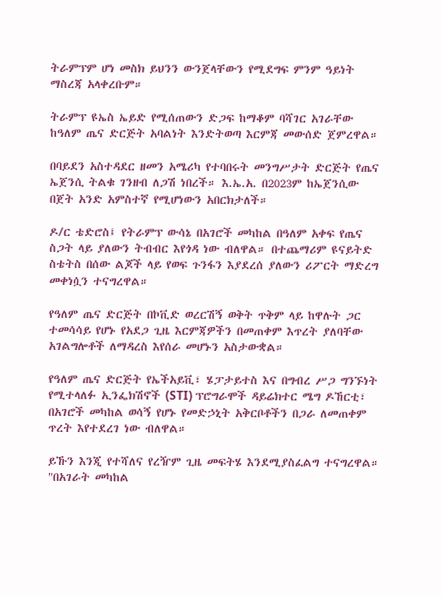ትራምፕም ሆነ መስክ ይህንን ውንጀላቸውን የሚደግፍ ምንም ዓይነት ማስረጃ አላቀረቡም።

ትራምፕ ዩኤስ ኤይድ የሚሰጠውን ድጋፍ ከማቆም ባሻገር አገራቸው ከዓለም ጤና ድርጅት አባልነት እንድትወጣ እርምጃ መውሰድ ጀምረዋል።

በባይደን አስተዳደር ዘመን አሜሪካ የተባበሩት መንግሥታት ድርጅት የጤና ኤጀንሲ ትልቁ ገንዘብ ለጋሽ ነበረች። እ.ኤ.አ. በ2023ም ከኤጀንሲው በጀት አንድ አምስተኛ የሚሆነውን አበርክታለች።

ዶ/ር ቴድሮስ፤ የትራምፕ ውሳኔ በአገሮች መካከል በዓለም አቀፍ የጤና ስጋት ላይ ያለውን ትብብር እየጎዳ ነው ብለዋል። በተጨማሪም ዩናይትድ ስቴትስ በሰው ልጆች ላይ የወፍ ጉንፋን እያደረሰ ያለውን ሪፖርት ማድረግ መቀነሷን ተናግረዋል።

የዓለም ጤና ድርጅት በኮቪድ ወረርሽኝ ወቅት ጥቅም ላይ ከዋሉት ጋር ተመሳሳይ የሆኑ የአደጋ ጊዜ እርምጃዎችን በመጠቀም እጥረት ያለባቸው አገልግሎቶች ለማዳረስ እየሰራ መሆኑን አስታውቋል።

የዓለም ጤና ድርጅት የኤችአይቪ፣ ሄፓታይተስ እና በግብረ ሥጋ ግንኙነት የሚተላለፉ ኢንፌክሽኖች (STI) ፕሮግራሞች ዳይሬክተር ሜግ ዶኸርቲ፣ በአገሮች መካከል ወሳኝ የሆኑ የመድኃኒት አቅርቦቶችን በጋራ ለመጠቀም ጥረት እየተደረገ ነው ብለዋል።

ይኹን እንጂ የተሻለና የረዥም ጊዜ መፍትሄ እንደሚያስፈልግ ተናግረዋል። "በአገራት መካከል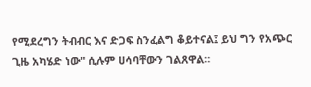የሚደረግን ትብብር እና ድጋፍ ስንፈልግ ቆይተናል፤ ይህ ግን የአጭር ጊዜ አካሄድ ነው" ሲሉም ሀሳባቸውን ገልጸዋል።